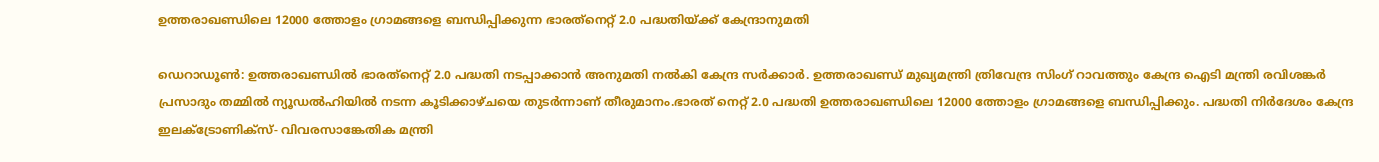ഉത്തരാഖണ്ഡിലെ 12000 ത്തോളം ഗ്രാമങ്ങളെ ബന്ധിപ്പിക്കുന്ന ഭാരത്‌നെറ്റ് 2.0 പദ്ധതിയ്ക്ക് കേന്ദ്രാനുമതി

ഡെറാഡൂണ്‍: ഉത്തരാഖണ്ഡില്‍ ഭാരത്‌നെറ്റ് 2.0 പദ്ധതി നടപ്പാക്കാന്‍ അനുമതി നല്‍കി കേന്ദ്ര സര്‍ക്കാര്‍. ഉത്തരാഖണ്ഡ് മുഖ്യമന്ത്രി ത്രിവേന്ദ്ര സിംഗ് റാവത്തും കേന്ദ്ര ഐടി മന്ത്രി രവിശങ്കര്‍ പ്രസാദും തമ്മില്‍ ന്യൂഡല്‍ഹിയില്‍ നടന്ന കൂടിക്കാഴ്ചയെ തുടര്‍ന്നാണ് തീരുമാനം.ഭാരത് നെറ്റ് 2.0 പദ്ധതി ഉത്തരാഖണ്ഡിലെ 12000 ത്തോളം ഗ്രാമങ്ങളെ ബന്ധിപ്പിക്കും. പദ്ധതി നിര്‍ദേശം കേന്ദ്ര ഇലക്ട്രോണിക്‌സ്- വിവരസാങ്കേതിക മന്ത്രി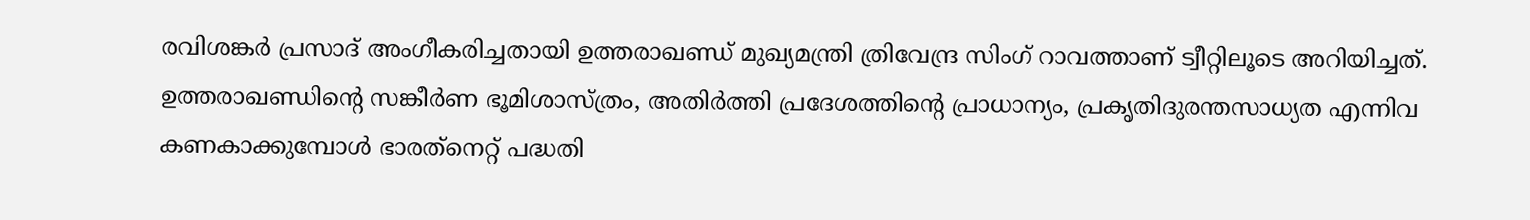രവിശങ്കര്‍ പ്രസാദ് അംഗീകരിച്ചതായി ഉത്തരാഖണ്ഡ് മുഖ്യമന്ത്രി ത്രിവേന്ദ്ര സിംഗ് റാവത്താണ് ട്വീറ്റിലൂടെ അറിയിച്ചത്. ഉത്തരാഖണ്ഡിന്റെ സങ്കീര്‍ണ ഭൂമിശാസ്ത്രം, അതിര്‍ത്തി പ്രദേശത്തിന്റെ പ്രാധാന്യം, പ്രകൃതിദുരന്തസാധ്യത എന്നിവ കണകാക്കുമ്പോള്‍ ഭാരത്‌നെറ്റ് പദ്ധതി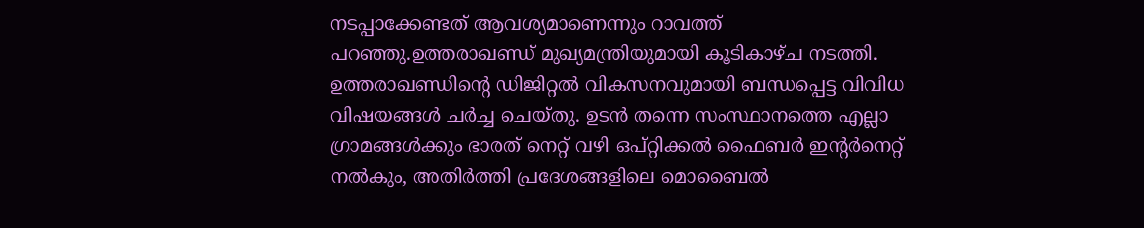നടപ്പാക്കേണ്ടത് ആവശ്യമാണെന്നും റാവത്ത് പറഞ്ഞു.ഉത്തരാഖണ്ഡ് മുഖ്യമന്ത്രിയുമായി കൂടികാഴ്ച നടത്തി. ഉത്തരാഖണ്ഡിന്റെ ഡിജിറ്റല്‍ വികസനവുമായി ബന്ധപ്പെട്ട വിവിധ വിഷയങ്ങള്‍ ചര്‍ച്ച ചെയ്തു. ഉടന്‍ തന്നെ സംസ്ഥാനത്തെ എല്ലാ ഗ്രാമങ്ങള്‍ക്കും ഭാരത് നെറ്റ് വഴി ഒപ്റ്റിക്കല്‍ ഫൈബര്‍ ഇന്റര്‍നെറ്റ് നല്‍കും, അതിര്‍ത്തി പ്രദേശങ്ങളിലെ മൊബൈല്‍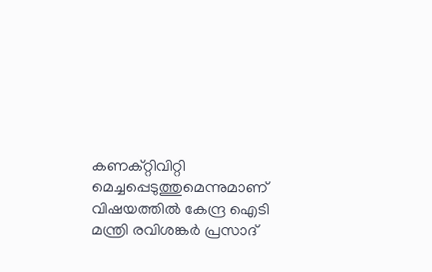കണക്റ്റിവിറ്റി മെച്ചപ്പെടുത്തുമെന്നുമാണ് വിഷയത്തില്‍ കേന്ദ്ര ഐടി മന്ത്രി രവിശങ്കര്‍ പ്രസാദ്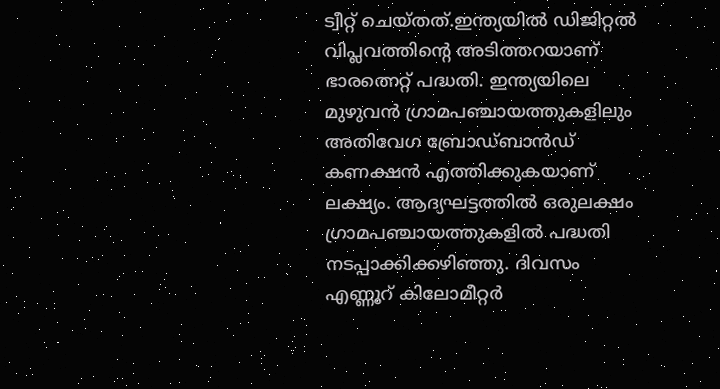ട്വീറ്റ് ചെയ്തത്.ഇന്ത്യയില്‍ ഡിജിറ്റല്‍ വിപ്ലവത്തിന്റെ അടിത്തറയാണ് ഭാരത്നെറ്റ് പദ്ധതി. ഇന്ത്യയിലെ മുഴുവന്‍ ഗ്രാമപഞ്ചായത്തുകളിലും അതിവേഗ ബ്രോഡ്ബാന്‍ഡ് കണക്ഷന്‍ എത്തിക്കുകയാണ് ലക്ഷ്യം. ആദ്യഘട്ടത്തില്‍ ഒരുലക്ഷം ഗ്രാമപഞ്ചായത്തുകളില്‍ പദ്ധതി നടപ്പാക്കിക്കഴിഞ്ഞു. ദിവസം എണ്ണൂറ് കിലോമീറ്റര്‍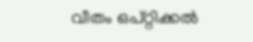വീതം ഒപ്റ്റിക്കല്‍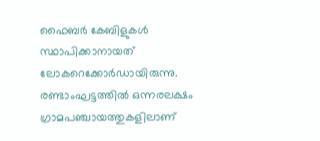ഫൈബര്‍ കേബിളുകള്‍ സ്ഥാപിക്കാനായത് ലോകറെക്കോര്‍ഡായിരുന്നു. രണ്ടാംഘട്ടത്തില്‍ ഒന്നരലക്ഷം ഗ്രാമപഞ്ചായത്തുകളിലാണ്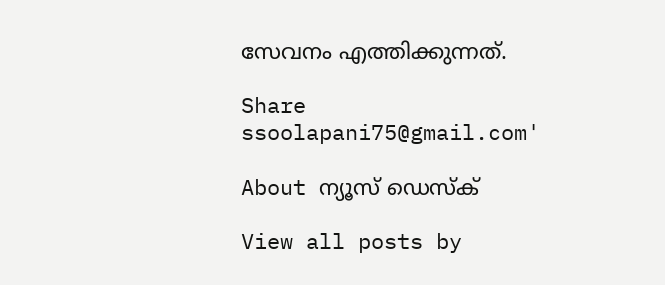സേവനം എത്തിക്കുന്നത്.

Share
ssoolapani75@gmail.com'

About ന്യൂസ് ഡെസ്ക്

View all posts by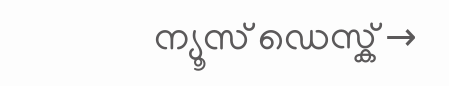ന്യൂസ് ഡെസ്ക് →